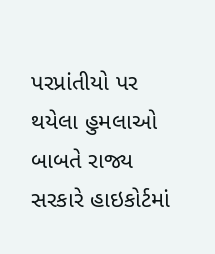પરપ્રાંતીયો પર થયેલા હુમલાઓ બાબતે રાજ્ય સરકારે હાઇકોર્ટમાં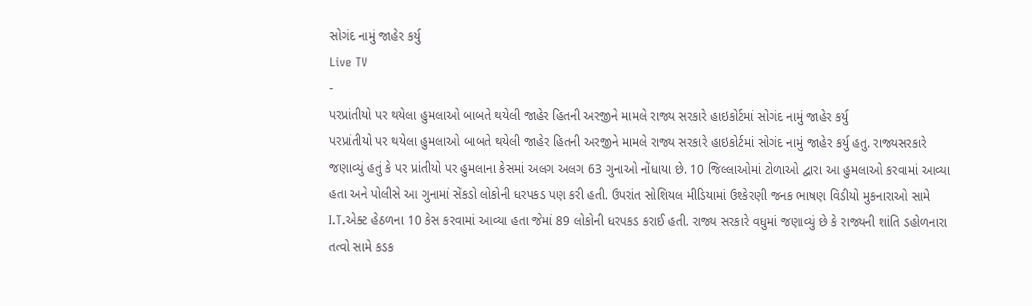સોગંદ નામું જાહેર કર્યુ
Live TV
-
પરપ્રાંતીયો પર થયેલા હુમલાઓ બાબતે થયેલી જાહેર હિતની અરજીને મામલે રાજ્ય સરકારે હાઇકોર્ટમાં સોગંદ નામું જાહેર કર્યુ
પરપ્રાંતીયો પર થયેલા હુમલાઓ બાબતે થયેલી જાહેર હિતની અરજીને મામલે રાજ્ય સરકારે હાઇકોર્ટમાં સોગંદ નામું જાહેર કર્યુ હતુ. રાજ્યસરકારે જણાવ્યું હતું કે પર પ્રાંતીયો પર હુમલાના કેસમાં અલગ અલગ 63 ગુનાઓ નોંધાયા છે. 10 જિલ્લાઓમાં ટોળાઓ દ્વારા આ હુમલાઓ કરવામાં આવ્યા હતા અને પોલીસે આ ગુનામાં સેંકડો લોકોની ધરપકડ પણ કરી હતી. ઉપરાંત સોશિયલ મીડિયામાં ઉશ્કેરણી જનક ભાષણ વિડીયો મુકનારાઓ સામે I.T.એક્ટ હેઠળના 10 કેસ કરવામાં આવ્યા હતા જેમાં 89 લોકોની ધરપકડ કરાઈ હતી. રાજ્ય સરકારે વધુમાં જણાવ્યું છે કે રાજ્યની શાંતિ ડહોળનારા તત્વો સામે કડક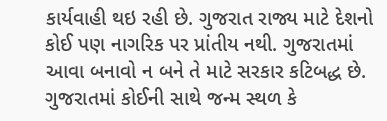કાર્યવાહી થઇ રહી છે. ગુજરાત રાજ્ય માટે દેશનો કોઈ પણ નાગરિક પર પ્રાંતીય નથી. ગુજરાતમાં આવા બનાવો ન બને તે માટે સરકાર કટિબદ્ધ છે. ગુજરાતમાં કોઈની સાથે જન્મ સ્થળ કે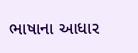ભાષાના આધાર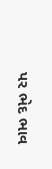પર ભેદ ભાવ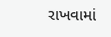રાખવામાં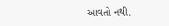આવતો નથી.